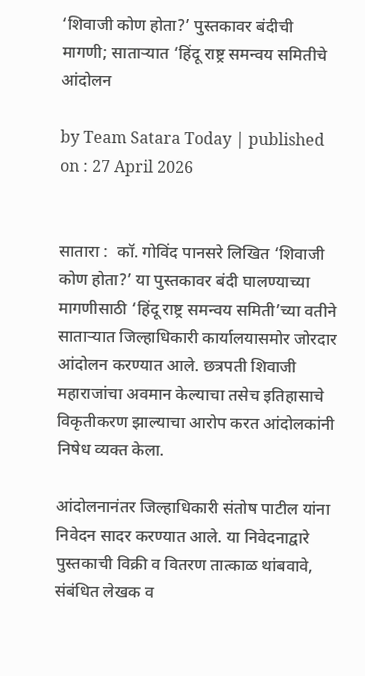‘शिवाजी कोण होता?’ पुस्तकावर बंदीची मागणी; साताऱ्यात ‘हिंदू राष्ट्र समन्वय समितीचे आंदोलन

by Team Satara Today | published on : 27 April 2026


सातारा :  कॉ. गोविंद पानसरे लिखित ‘शिवाजी कोण होता?’ या पुस्तकावर बंदी घालण्याच्या मागणीसाठी ‘हिंदू राष्ट्र समन्वय समिती’च्या वतीने साताऱ्यात जिल्हाधिकारी कार्यालयासमोर जोरदार आंदोलन करण्यात आले. छत्रपती शिवाजी महाराजांचा अवमान केल्याचा तसेच इतिहासाचे विकृतीकरण झाल्याचा आरोप करत आंदोलकांनी निषेध व्यक्त केला.

आंदोलनानंतर जिल्हाधिकारी संतोष पाटील यांना निवेदन सादर करण्यात आले. या निवेदनाद्वारे पुस्तकाची विक्री व वितरण तात्काळ थांबवावे, संबंधित लेखक व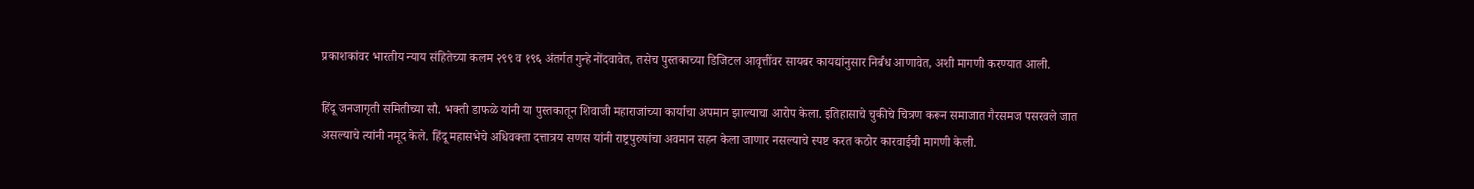प्रकाशकांवर भारतीय न्याय संहितेच्या कलम २९९ व १९६ अंतर्गत गुन्हे नोंदवावेत, तसेच पुस्तकाच्या डिजिटल आवृत्तींवर सायबर कायद्यांनुसार निर्बंध आणावेत, अशी मागणी करण्यात आली.

हिंदू जनजागृती समितीच्या सौ. भक्ती डाफळे यांनी या पुस्तकातून शिवाजी महाराजांच्या कार्याचा अपमान झाल्याचा आरोप केला. इतिहासाचे चुकीचे चित्रण करून समाजात गैरसमज पसरवले जात असल्याचे त्यांनी नमूद केले. हिंदू महासभेचे अधिवक्ता दत्तात्रय सणस यांनी राष्ट्रपुरुषांचा अवमान सहन केला जाणार नसल्याचे स्पष्ट करत कठोर कारवाईची मागणी केली.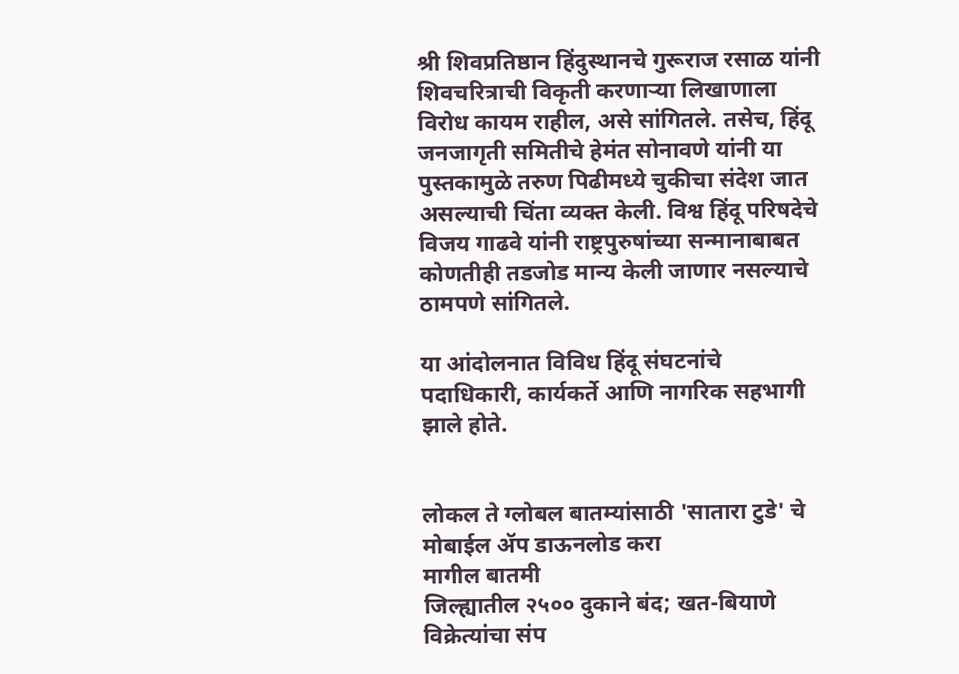श्री शिवप्रतिष्ठान हिंदुस्थानचे गुरूराज रसाळ यांनी शिवचरित्राची विकृती करणाऱ्या लिखाणाला विरोध कायम राहील, असे सांगितले. तसेच, हिंदू जनजागृती समितीचे हेमंत सोनावणे यांनी या पुस्तकामुळे तरुण पिढीमध्ये चुकीचा संदेश जात असल्याची चिंता व्यक्त केली. विश्व हिंदू परिषदेचे विजय गाढवे यांनी राष्ट्रपुरुषांच्या सन्मानाबाबत कोणतीही तडजोड मान्य केली जाणार नसल्याचे ठामपणे सांगितले.

या आंदोलनात विविध हिंदू संघटनांचे पदाधिकारी, कार्यकर्ते आणि नागरिक सहभागी झाले होते.


लोकल ते ग्लोबल बातम्यांसाठी 'सातारा टुडे' चे मोबाईल ॲप डाऊनलोड करा
मागील बातमी
जिल्ह्यातील २५०० दुकाने बंद; खत-बियाणे विक्रेत्यांचा संप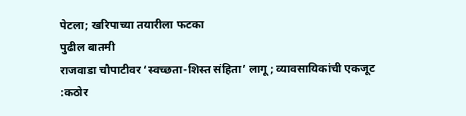पेटला; खरिपाच्या तयारीला फटका
पुढील बातमी
राजवाडा चौपाटीवर ‘स्वच्छता-शिस्त संहिता’ लागू; व्यावसायिकांची एकजूट :कठोर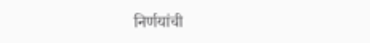निर्णयांची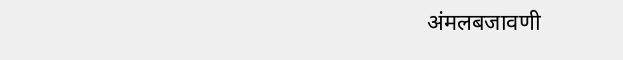अंमलबजावणी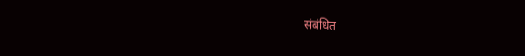संबंधित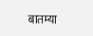बातम्या